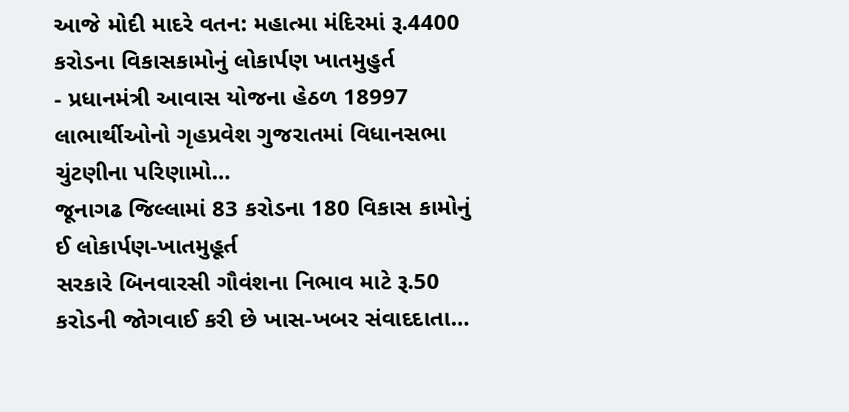આજે મોદી માદરે વતન: મહાત્મા મંદિરમાં રૂ.4400 કરોડના વિકાસકામોનું લોકાર્પણ ખાતમુહુર્ત
- પ્રધાનમંત્રી આવાસ યોજના હેઠળ 18997 લાભાર્થીઓનો ગૃહપ્રવેશ ગુજરાતમાં વિધાનસભા ચુંટણીના પરિણામો…
જૂનાગઢ જિલ્લામાં 83 કરોડના 180 વિકાસ કામોનું ઈ લોકાર્પણ-ખાતમુહૂર્ત
સરકારે બિનવારસી ગૌવંશના નિભાવ માટે રૂ.50 કરોડની જોગવાઈ કરી છે ખાસ-ખબર સંવાદદાતા…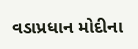વડાપ્રધાન મોદીના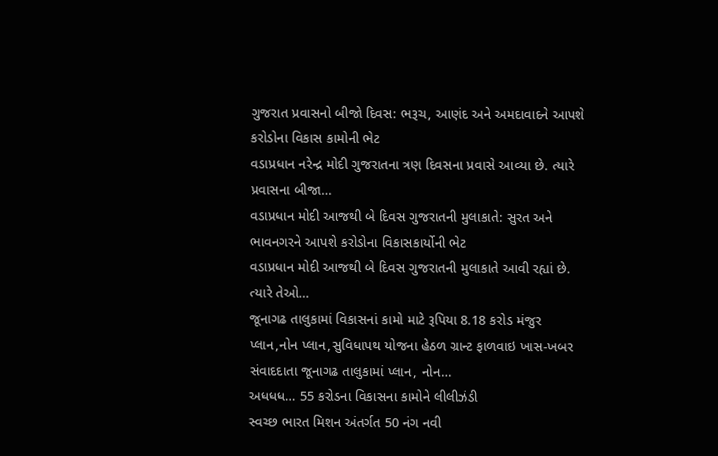ગુજરાત પ્રવાસનો બીજો દિવસ: ભરૂચ, આણંદ અને અમદાવાદને આપશે કરોડોના વિકાસ કામોની ભેટ
વડાપ્રધાન નરેન્દ્ર મોદી ગુજરાતના ત્રણ દિવસના પ્રવાસે આવ્યા છે. ત્યારે પ્રવાસના બીજા…
વડાપ્રધાન મોદી આજથી બે દિવસ ગુજરાતની મુલાકાતે: સુરત અને ભાવનગરને આપશે કરોડોના વિકાસકાર્યોની ભેટ
વડાપ્રધાન મોદી આજથી બે દિવસ ગુજરાતની મુલાકાતે આવી રહ્યાં છે. ત્યારે તેઓ…
જૂનાગઢ તાલુકામાં વિકાસનાં કામો માટે રૂપિયા 8.18 કરોડ મંજુર
પ્લાન,નોન પ્લાન,સુવિધાપથ યોજના હેઠળ ગ્રાન્ટ ફાળવાઇ ખાસ-ખબર સંવાદદાતા જૂનાગઢ તાલુકામાં પ્લાન, નોન…
અધધધ… 55 કરોડના વિકાસના કામોને લીલીઝંડી
સ્વચ્છ ભારત મિશન અંતર્ગત 50 નંગ નવી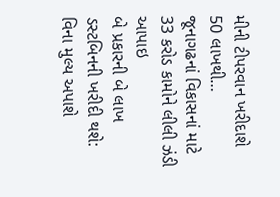મીની ટીપરવાન ખરીદાશે 50 લાખથી…
જૂનાગઢનાં વિકાસનાં માટે 33 કરોડ કામોને લીલી ઝંડી આપાઇ
બે પ્રકારની બે લાખ ડસ્ટબિનની ખરીદી થશે: વિના મુલ્ય અપાશે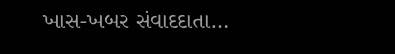ખાસ-ખબર સંવાદદાતા…